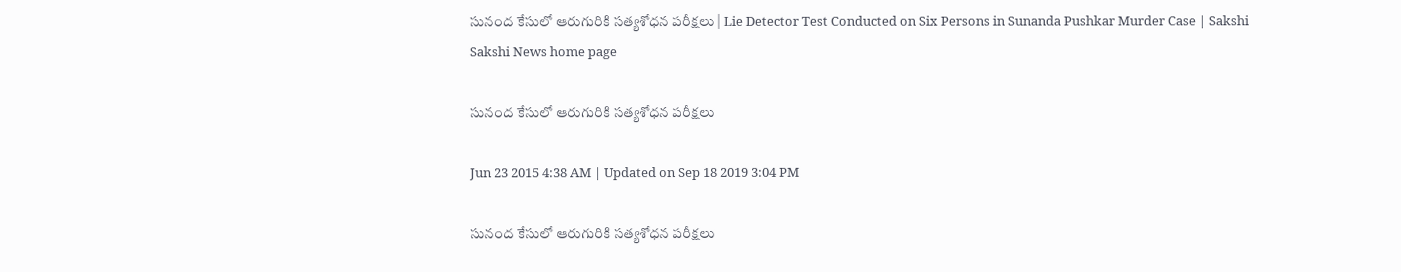సునంద కేసులో ఆరుగురికి సత్యశోధన పరీక్షలు | Lie Detector Test Conducted on Six Persons in Sunanda Pushkar Murder Case | Sakshi
Sakshi News home page

సునంద కేసులో ఆరుగురికి సత్యశోధన పరీక్షలు

Jun 23 2015 4:38 AM | Updated on Sep 18 2019 3:04 PM

సునంద కేసులో ఆరుగురికి సత్యశోధన పరీక్షలు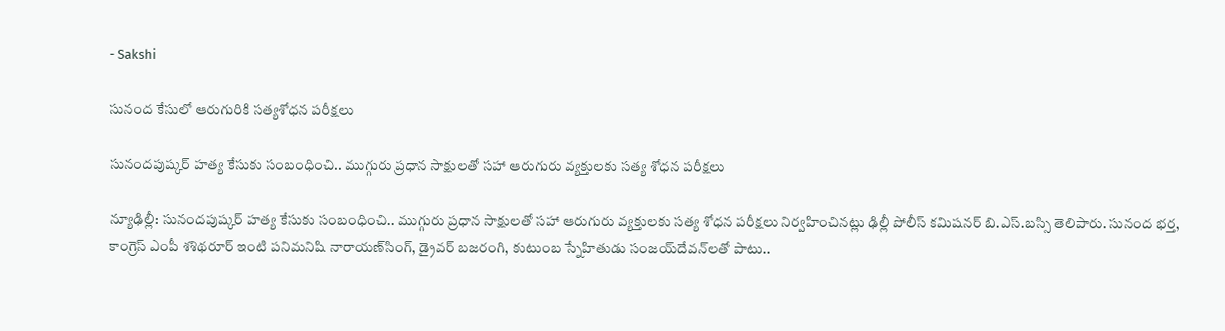- Sakshi

సునంద కేసులో ఆరుగురికి సత్యశోధన పరీక్షలు

సునందపుష్కర్ హత్య కేసుకు సంబంధించి.. ముగ్గురు ప్రధాన సాక్షులతో సహా ఆరుగురు వ్యక్తులకు సత్య శోధన పరీక్షలు

న్యూఢిల్లీ: సునందపుష్కర్ హత్య కేసుకు సంబంధించి.. ముగ్గురు ప్రధాన సాక్షులతో సహా ఆరుగురు వ్యక్తులకు సత్య శోధన పరీక్షలు నిర్వహించినట్లు ఢిల్లీ పోలీస్ కమిషనర్ బి.ఎస్.బస్సి తెలిపారు. సునంద భర్త, కాంగ్రెస్ ఎంపీ శశిథరూర్ ఇంటి పనిమనిషి నారాయణ్‌సింగ్, డ్రైవర్ బజరంగి, కుటుంబ స్నేహితుడు సంజయ్‌దేవన్‌లతో పాటు..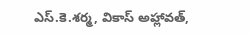ఎస్.కె.శర్మ, వికాస్ అహ్లావత్,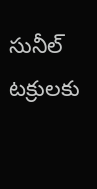సునీల్ టక్రులకు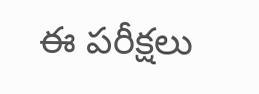ఈ పరీక్షలు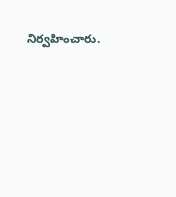నిర్వహించారు.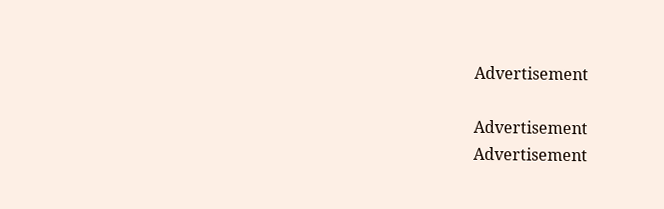Advertisement

Advertisement
Advertisement